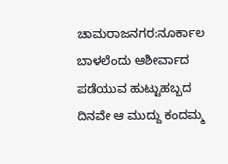ಚಾಮರಾಜನಗರ:ನೂರ್ಕಾಲ ಬಾಳಲೆಂದು ಆಶೀರ್ವಾದ ಪಡೆಯುವ ಹುಟ್ಟುಹಬ್ಬದ ದಿನವೇ ಆ ಮುದ್ದು ಕಂದಮ್ಮ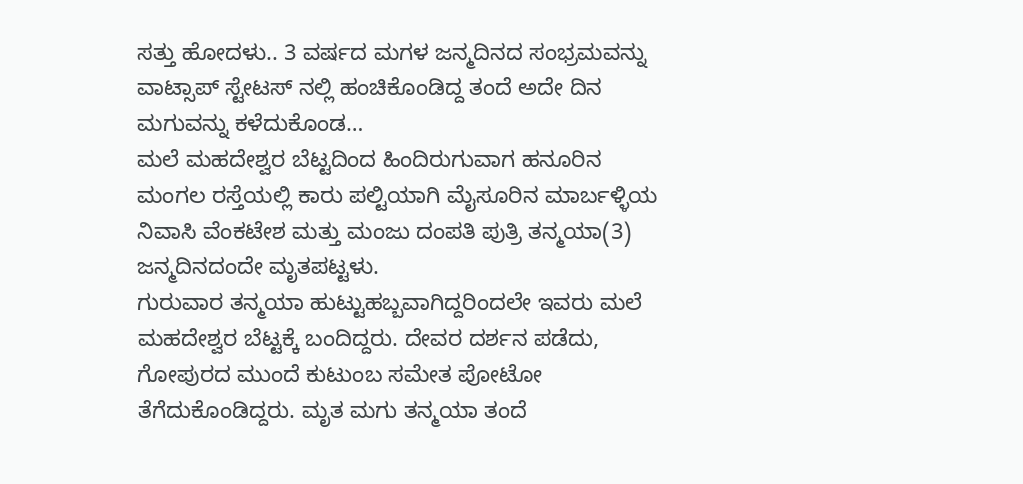ಸತ್ತು ಹೋದಳು.. 3 ವರ್ಷದ ಮಗಳ ಜನ್ಮದಿನದ ಸಂಭ್ರಮವನ್ನು ವಾಟ್ಸಾಪ್ ಸ್ಟೇಟಸ್ ನಲ್ಲಿ ಹಂಚಿಕೊಂಡಿದ್ದ ತಂದೆ ಅದೇ‌‌ ದಿನ ಮಗುವನ್ನು ಕಳೆದುಕೊಂಡ…
ಮಲೆ‌ ಮಹದೇಶ್ವರ ಬೆಟ್ಟದಿಂದ ಹಿಂದಿರುಗುವಾಗ ಹನೂರಿನ ಮಂಗಲ ರಸ್ತೆಯಲ್ಲಿ ಕಾರು ಪಲ್ಟಿಯಾಗಿ ಮೈಸೂರಿನ ಮಾರ್ಬಳ್ಳಿಯ ನಿವಾಸಿ ವೆಂಕಟೇಶ ಮತ್ತು ಮಂಜು ದಂಪತಿ ಪುತ್ರಿ ತನ್ಮಯಾ(3) ಜನ್ಮದಿನದಂದೇ ಮೃತಪಟ್ಟಳು.
ಗುರುವಾರ ತನ್ಮಯಾ ಹುಟ್ಟುಹಬ್ಬವಾಗಿದ್ದರಿಂದಲೇ ಇವರು ಮಲೆ ಮಹದೇಶ್ವರ ಬೆಟ್ಟಕ್ಕೆ ಬಂದಿದ್ದರು. ದೇವರ ದರ್ಶನ ಪಡೆದು, ಗೋಪುರದ ಮುಂದೆ ಕುಟುಂಬ ಸಮೇತ ಪೋಟೋ ತೆಗೆದುಕೊಂಡಿದ್ದರು. ಮೃತ ಮಗು ತನ್ಮಯಾ ತಂದೆ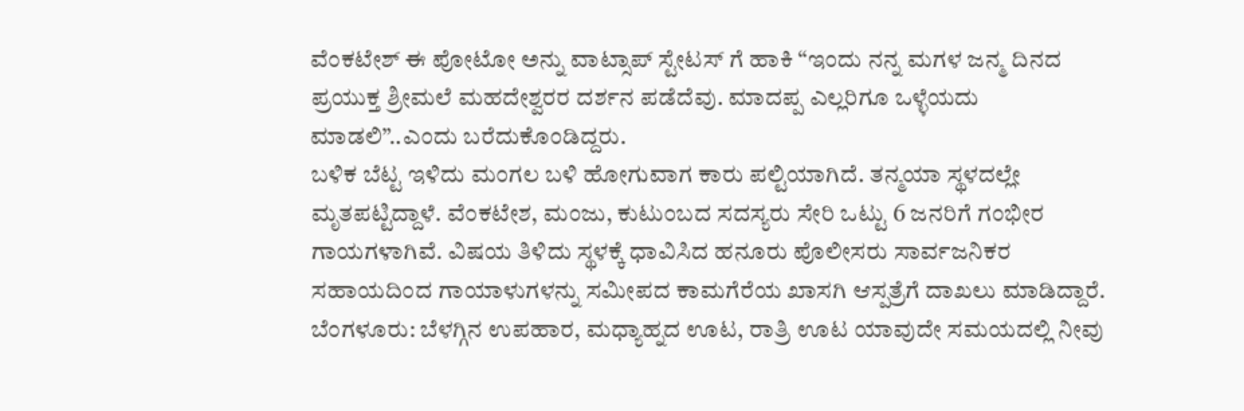ವೆಂಕಟೇಶ್ ಈ ಪೋಟೋ ಅನ್ನು ವಾಟ್ಸಾಪ್ ಸ್ಟೇಟಸ್ ಗೆ ಹಾಕಿ “ಇಂದು ನನ್ನ ಮಗಳ ಜನ್ಮ ದಿನದ ಪ್ರಯುಕ್ತ ಶ್ರೀಮಲೆ ಮಹದೇಶ್ವರರ ದರ್ಶನ ಪಡೆದೆವು. ಮಾದಪ್ಪ ಎಲ್ಲರಿಗೂ ಒಳ್ಳೆಯದು ಮಾಡಲಿ”..ಎಂದು ಬರೆದುಕೊಂಡಿದ್ದರು.
ಬಳಿಕ ಬೆಟ್ಟ ಇಳಿದು ಮಂಗಲ ಬಳಿ ಹೋಗುವಾಗ ಕಾರು ಪಲ್ಟಿಯಾಗಿದೆ. ತನ್ಮಯಾ ಸ್ಥಳದಲ್ಲೇ ಮೃತಪಟ್ಟಿದ್ದಾಳೆ. ವೆಂಕಟೇಶ, ಮಂಜು, ಕುಟುಂಬದ ಸದಸ್ಯರು ಸೇರಿ ಒಟ್ಟು 6 ಜನರಿಗೆ ಗಂಭೀರ ಗಾಯಗಳಾಗಿವೆ. ವಿಷಯ ತಿಳಿದು ಸ್ಥಳಕ್ಕೆ ಧಾವಿಸಿದ ಹನೂರು ಪೊಲೀಸರು ಸಾರ್ವಜನಿಕರ ಸಹಾಯದಿಂದ ಗಾಯಾಳುಗಳನ್ನು ಸಮೀಪದ ಕಾಮಗೆರೆಯ ಖಾಸಗಿ ಆಸ್ಪತ್ರೆಗೆ ದಾಖಲು ಮಾಡಿದ್ದಾರೆ.
ಬೆಂಗಳೂರು: ಬೆಳಗ್ಗಿನ ಉಪಹಾರ, ಮಧ್ಯಾಹ್ನದ ಊಟ, ರಾತ್ರಿ ಊಟ ಯಾವುದೇ ಸಮಯದಲ್ಲಿ ನೀವು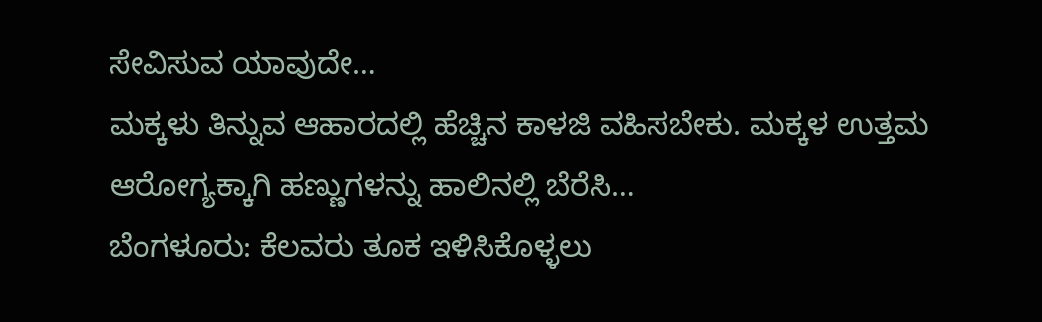ಸೇವಿಸುವ ಯಾವುದೇ…
ಮಕ್ಕಳು ತಿನ್ನುವ ಆಹಾರದಲ್ಲಿ ಹೆಚ್ಚಿನ ಕಾಳಜಿ ವಹಿಸಬೇಕು. ಮಕ್ಕಳ ಉತ್ತಮ ಆರೋಗ್ಯಕ್ಕಾಗಿ ಹಣ್ಣುಗಳನ್ನು ಹಾಲಿನಲ್ಲಿ ಬೆರೆಸಿ…
ಬೆಂಗಳೂರು: ಕೆಲವರು ತೂಕ ಇಳಿಸಿಕೊಳ್ಳಲು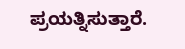ಪ್ರಯತ್ನಿಸುತ್ತಾರೆ.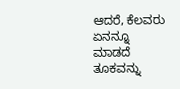ಆದರೆ, ಕೆಲವರು ಏನನ್ನೂ ಮಾಡದೆ ತೂಕವನ್ನು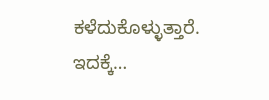ಕಳೆದುಕೊಳ್ಳುತ್ತಾರೆ. ಇದಕ್ಕೆ…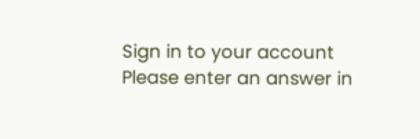Sign in to your account
Please enter an answer in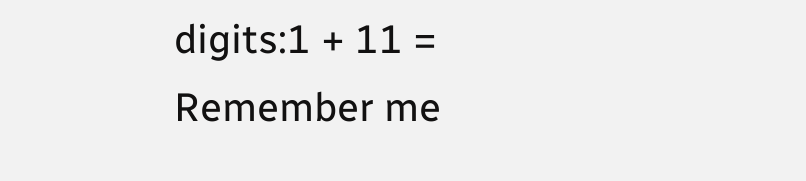digits:1 + 11 =
Remember me